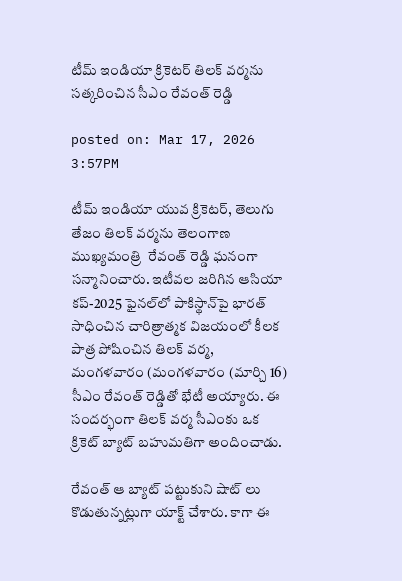టీమ్ ఇండియా క్రికెటర్ తిలక్ వర్మను సత్కరించిన సీఎం రేవంత్ రెడ్డి

posted on: Mar 17, 2026 3:57PM

టీమ్ ఇండియా యువ క్రికెటర్, తెలుగు తేజం తిలక్ వర్మను తెలంగాణ ముఖ్యమంత్రి  రేవంత్ రెడ్డి ఘనంగా సన్మానించారు. ఇటీవల జరిగిన ఆసియా కప్-2025 ఫైనల్‌లో పాకిస్థాన్‌పై భారత్ సాధించిన చారిత్రాత్మక విజయంలో కీలక పాత్ర పోషించిన తిలక్ వర్మ, మంగళవారం (మంగళవారం (మార్చి 16) సీఎం రేవంత్ రెడ్డితో భేటీ అయ్యారు. ఈ సందర్భంగా తిలక్ వర్మ సీఎంకు ఒక క్రికెట్ బ్యాట్ బహుమతిగా అందించాడు.

రేవంత్ ఆ బ్యాట్ పట్టుకుని షాట్ లు కొడుతున్నట్లుగా యాక్ట్ చేశారు. కాగా ఈ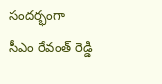సందర్భంగా సీఎం రేవంత్ రెడ్డి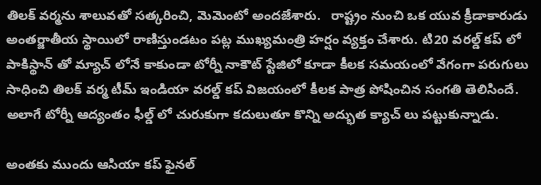తిలక్ వర్మను శాలువతో సత్కరించి, మెమెంటో అందజేశారు.   రాష్ట్రం నుంచి ఒక యువ క్రీడాకారుడు అంతర్జాతీయ స్థాయిలో రాణిస్తుండటం పట్ల ముఖ్యమంత్రి హర్షం వ్యక్తం చేశారు. టి20 వరల్డ్ కప్ లో పాకిస్థాన్ తో మ్యాచ్ లోనే కాకుండా టోర్నీ నాకౌట్ స్టేజిలో కూడా కీలక సమయంలో వేగంగా పరుగులు సాధించి తిలక్ వర్మ టీమ్ ఇండియా వరల్డ్ కప్ విజయంలో కీలక పాత్ర పోషించిన సంగతి తెలిసిందే. అలాగే టోర్నీ ఆద్యంతం ఫీల్డ్ లో చురుకుగా కదులుతూ కొన్ని అద్భుత క్యాచ్ లు పట్టుకున్నాడు.

అంతకు ముందు ఆసియా కప్ ఫైనల్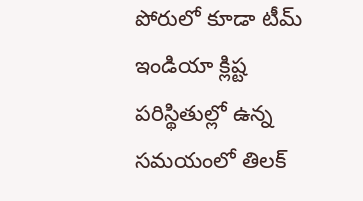పోరులో కూడా టీమ్ ఇండియా క్లిష్ట పరిస్థితుల్లో ఉన్న సమయంలో తిలక్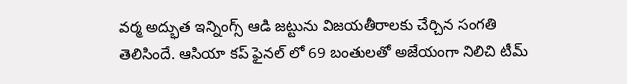వర్మ అద్భుత ఇన్నింగ్స్ ఆడి జట్టును విజయతీరాలకు చేర్చిన సంగతి తెలిసిందే. ఆసియా కప్ ఫైనల్ లో 69 బంతులతో అజేయంగా నిలిచి టీమ్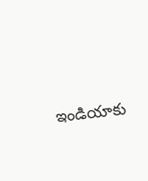ఇండియాకు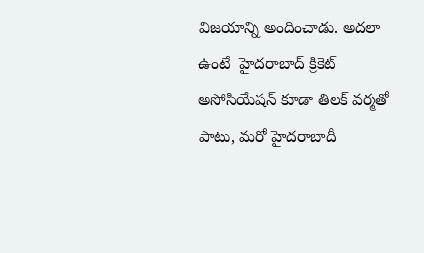విజయాన్ని అందించాడు. అదలా ఉంటే  హైదరాబాద్ క్రికెట్ అసోసియేషన్ కూడా తిలక్ వర్మతో పాటు, మరో హైదరాబాదీ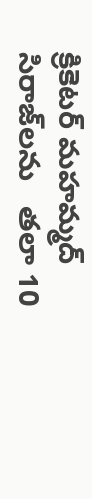క్రికెటర్ మహమ్మద్ సిరాజ్‌లను   తలా 10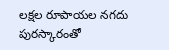లక్షల రూపాయల నగదు పురస్కారంతో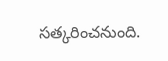సత్కరించనుంది.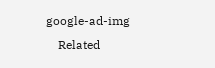google-ad-img
    Related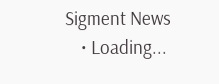Sigment News
    • Loading...